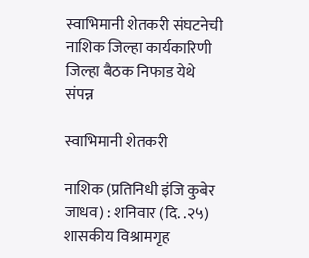स्वाभिमानी शेतकरी संघटनेची नाशिक जिल्हा कार्यकारिणी जिल्हा बैठक निफाड येथे संपन्न

स्वाभिमानी शेतकरी

नाशिक (प्रतिनिधी इंजि कुबेर जाधव) : शनिवार (दि. .२५) शासकीय विश्रामगृह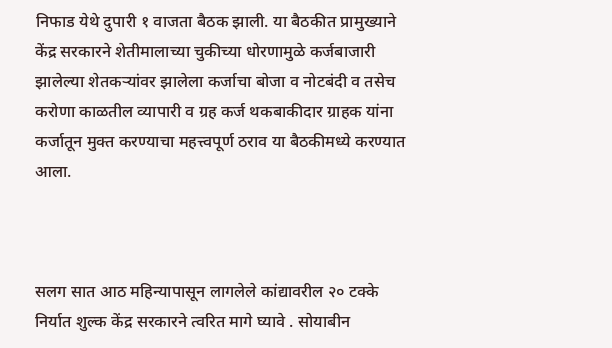निफाड येथे दुपारी १ वाजता बैठक झाली. या बैठकीत प्रामुख्याने केंद्र सरकारने शेतीमालाच्या चुकीच्या धोरणामुळे कर्जबाजारी झालेल्या शेतकऱ्यांवर झालेला कर्जाचा बोजा व नोटबंदी व तसेच करोणा काळतील व्यापारी व ग्रह कर्ज थकबाकीदार ग्राहक यांना कर्जातून मुक्त करण्याचा महत्त्वपूर्ण ठराव या बैठकीमध्ये करण्यात आला.



सलग सात आठ महिन्यापासून लागलेले कांद्यावरील २० टक्के निर्यात शुल्क केंद्र सरकारने त्वरित मागे घ्यावे . सोयाबीन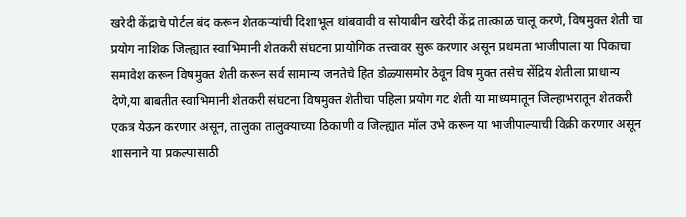खरेदी केंद्राचे पोर्टल बंद करून शेतकऱ्यांची दिशाभूल थांबवावी व सोयाबीन खरेदी केंद्र तात्काळ चालू करणे, विषमुक्त शेती चा प्रयोग नाशिक जिल्ह्यात स्वाभिमानी शेतकरी संघटना प्रायोगिक तत्त्वावर सुरू करणार असून प्रथमता भाजीपाला या पिकाचा समावेश करून विषमुक्त शेती करून सर्व सामान्य जनतेचे हित डोळ्यासमोर ठेवून विष मुक्त तसेच सेंद्रिय शेतीला प्राधान्य देणे,या बाबतीत स्वाभिमानी शेतकरी संघटना विषमुक्त शेतीचा पहिला प्रयोग गट शेती या माध्यमातून जिल्हाभरातून शेतकरी एकत्र येऊन करणार असून, तालुका तालुक्याच्या ठिकाणी व जिल्ह्यात मॉल उभे करून या भाजीपाल्याची विक्री करणार असून शासनाने या प्रकल्पासाठी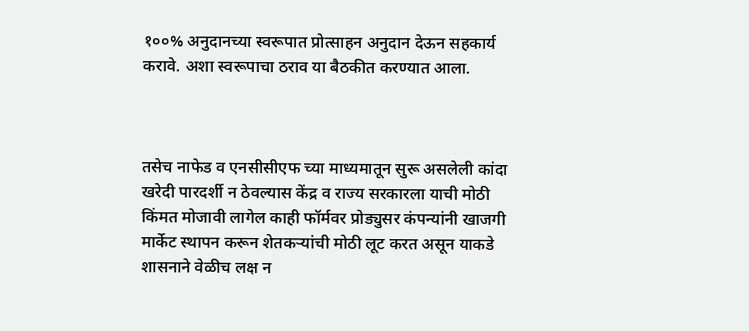१००% अनुदानच्या स्वरूपात प्रोत्साहन अनुदान देऊन सहकार्य करावे. अशा स्वरूपाचा ठराव या बैठकीत करण्यात आला.



तसेच नाफेड व एनसीसीएफ च्या माध्यमातून सुरू असलेली कांदा खरेदी पारदर्शी न ठेवल्यास केंद्र व राज्य सरकारला याची मोठी किंमत मोजावी लागेल काही फॉर्मवर प्रोड्युसर कंपन्यांनी खाजगी मार्केट स्थापन करून शेतकऱ्यांची मोठी लूट करत असून याकडे शासनाने वेळीच लक्ष न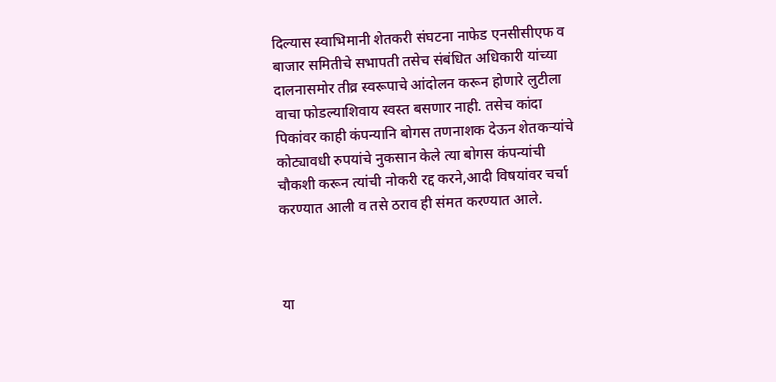दिल्यास स्वाभिमानी शेतकरी संघटना नाफेड एनसीसीएफ व बाजार समितीचे सभापती तसेच संबंधित अधिकारी यांच्या दालनासमोर तीव्र स्वरूपाचे आंदोलन करून होणारे लुटीला वाचा फोडल्याशिवाय स्वस्त बसणार नाही. तसेच कांदा पिकांवर काही कंपन्यानि बोगस तणनाशक देऊन शेतकऱ्यांचे कोट्यावधी रुपयांचे नुकसान केले त्या बोगस कंपन्यांची चौकशी करून त्यांची नोकरी रद्द करने,आदी विषयांवर चर्चा करण्यात आली व तसे ठराव ही संमत करण्यात आले.



या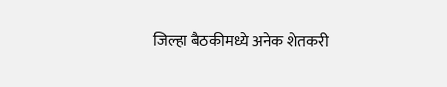जिल्हा बैठकीमध्ये अनेक शेतकरी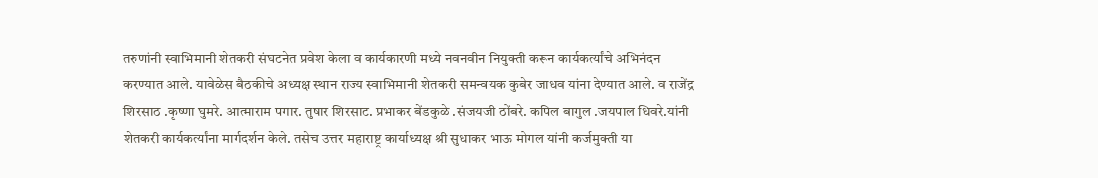तरुणांनी स्वाभिमानी शेतकरी संघटनेत प्रवेश केला व कार्यकारणी मध्ये नवनवीन नियुक्ती करून कार्यकर्त्यांचे अभिनंदन करण्यात आले. यावेळेस बैठकीचे अध्यक्ष स्थान राज्य स्वाभिमानी शेतकरी समन्वयक कुबेर जाधव यांना देण्यात आले. व राजेंद्र शिरसाठ .कृष्णा घुमरे. आत्माराम पगार. तुषार शिरसाट. प्रभाकर बेंडकुळे .संजयजी ठोंबरे. कपिल बागुल .जयपाल धिवरे.यांनी शेतकरी कार्यकर्त्यांना मार्गदर्शन केले. तसेच उत्तर महाराष्ट्र कार्याध्यक्ष श्री सुधाकर भाऊ मोगल यांनी कर्जमुक्ती या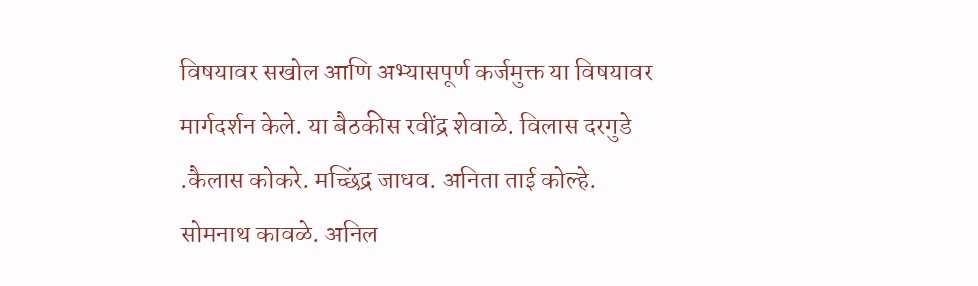विषयावर सखोल आणि अभ्यासपूर्ण कर्जमुक्त या विषयावर मार्गदर्शन केले. या बैठकीस रवींद्र शेवाळे. विलास दरगुडे .कैलास कोकरे. मच्छिंद्र जाधव. अनिता ताई कोल्हे. सोमनाथ कावळे. अनिल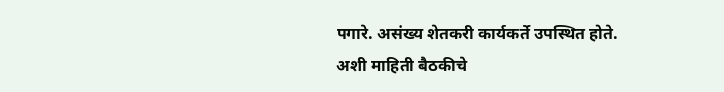पगारे. असंख्य शेतकरी कार्यकर्ते उपस्थित होते. अशी माहिती बैठकीचे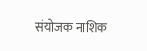संयोजक नाशिक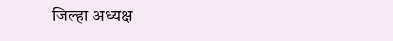जिल्हा अध्यक्ष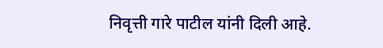निवृत्ती गारे पाटील यांनी दिली आहे.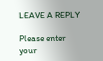LEAVE A REPLY

Please enter your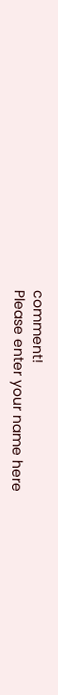comment!
Please enter your name here